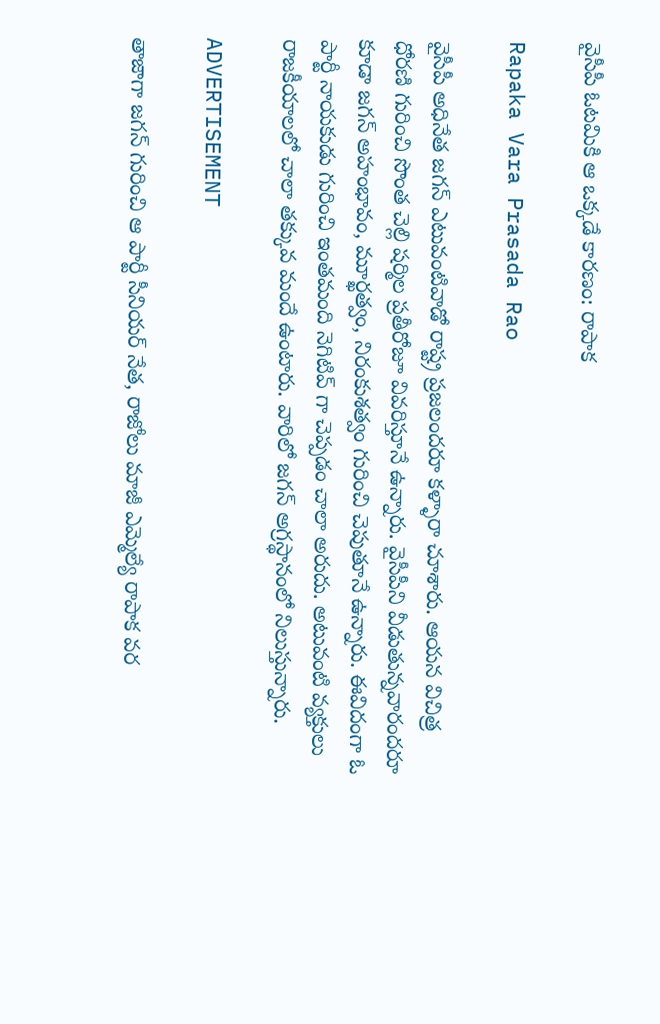వైసీపీ ఓటమికి ఆ ఒక్కడే కారణం: రాపాక

Rapaka Vara Prasada Rao

వైసీపీ అధినేత జగన్ ఎటువంటివాడో రాష్ట్ర ప్రజలందరూ కళ్ళారా చూశారు. ఆయన విచిత్ర ధోరణి గురించి సొంత చెల్లి షర్మిల ప్రతీరోజూ వివరిస్తూనే ఉన్నారు. వైసీపీని వీడుతున్నవారందరూ కూడా జగన్ అహంభావం, మూర్ఖత్వం, నిరంకుశత్వం గురించి చెపుతూనే ఉన్నారు. ఈవిదంగా ఓ పార్టీ నాయకుడు గురించి ఇంతమంది నెగిటివ్ గా చెప్పడం చాలా అరుదు. అటువంటి వ్యక్తులు రాజకీయాలలో చాలా తక్కువ మందే ఉంటారు. వారిలో జగన్ అగ్రస్థానంలో నిలుస్తున్నారు.

ADVERTISEMENT

తాజాగా జగన్ గురించి ఆ పార్టీ సీనియర్ నేత, రాజోలు మాజీ ఎమ్మెల్యే రాపాక వర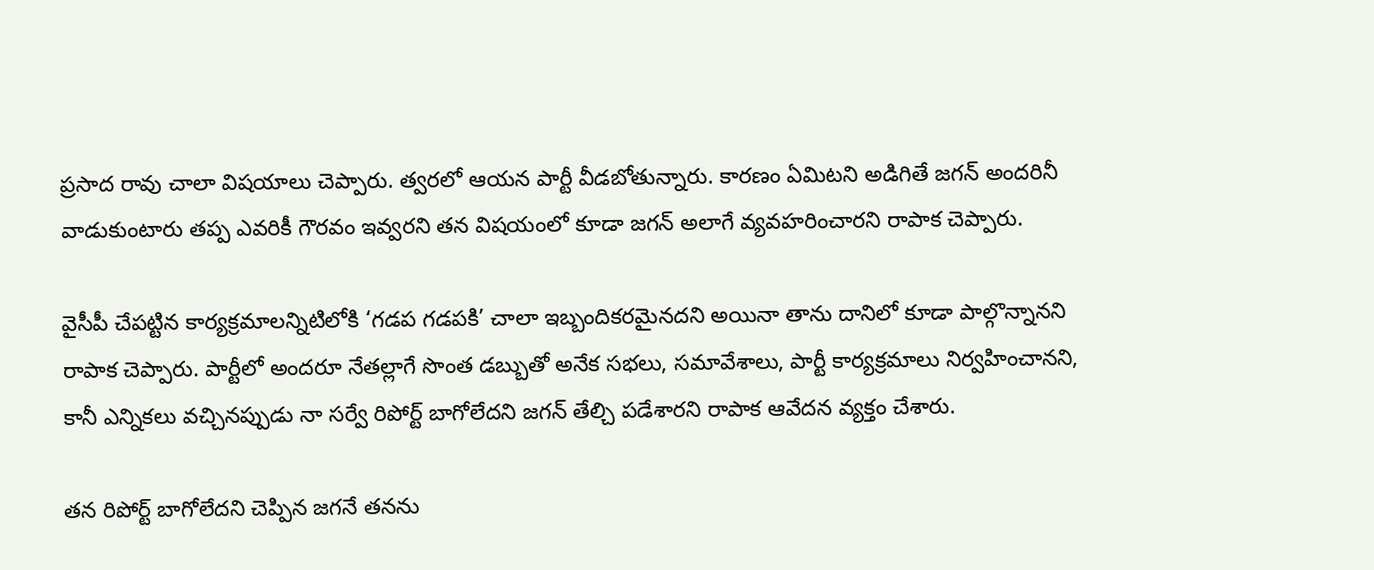ప్రసాద రావు చాలా విషయాలు చెప్పారు. త్వరలో ఆయన పార్టీ వీడబోతున్నారు. కారణం ఏమిటని అడిగితే జగన్ అందరినీ వాడుకుంటారు తప్ప ఎవరికీ గౌరవం ఇవ్వరని తన విషయంలో కూడా జగన్ అలాగే వ్యవహరించారని రాపాక చెప్పారు.

వైసీపీ చేపట్టిన కార్యక్రమాలన్నిటిలోకి ‘గడప గడపకి’ చాలా ఇబ్బందికరమైనదని అయినా తాను దానిలో కూడా పాల్గొన్నానని రాపాక చెప్పారు. పార్టీలో అందరూ నేతల్లాగే సొంత డబ్బుతో అనేక సభలు, సమావేశాలు, పార్టీ కార్యక్రమాలు నిర్వహించానని, కానీ ఎన్నికలు వచ్చినప్పుడు నా సర్వే రిపోర్ట్ బాగోలేదని జగన్ తేల్చి పడేశారని రాపాక ఆవేదన వ్యక్తం చేశారు.

తన రిపోర్ట్ బాగోలేదని చెప్పిన జగనే తనను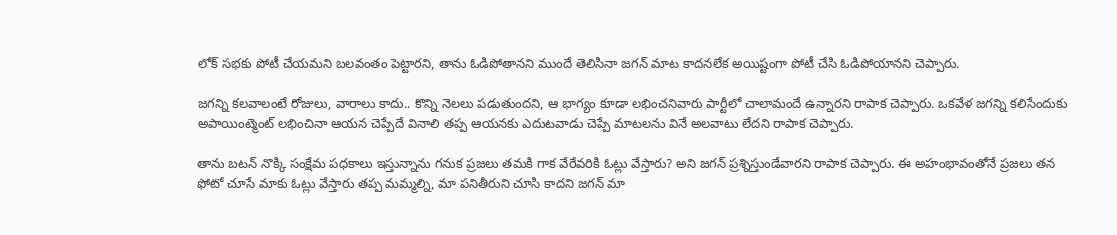లోక్ సభకు పోటీ చేయమని బలవంతం పెట్టారని, తాను ఓడిపోతానని ముందే తెలిసినా జగన్ మాట కాదనలేక అయిష్టంగా పోటీ చేసి ఓడిపోయానని చెప్పారు.

జగన్ని కలవాలంటే రోజులు, వారాలు కాదు.. కొన్ని నెలలు పడుతుందని, ఆ భాగ్యం కూడా లభించనివారు పార్టీలో చాలామందే ఉన్నారని రాపాక చెప్పారు. ఒకవేళ జగన్ని కలిసేందుకు అపాయింట్మెంట్ లభించినా ఆయన చెప్పేదే వినాలి తప్ప ఆయనకు ఎదుటవాడు చెప్పే మాటలను వినే అలవాటు లేదని రాపాక చెప్పారు.

తాను బటన్ నొక్కి సంక్షేమ పధకాలు ఇస్తున్నాను గనుక ప్రజలు తమకి గాక వేరేవరికి ఓట్లు వేస్తారు? అని జగన్ ప్రశ్నిస్తుండేవారని రాపాక చెప్పారు. ఈ అహంభావంతోనే ప్రజలు తన ఫోటో చూసే మాకు ఓట్లు వేస్తారు తప్ప మమ్మల్ని, మా పనితీరుని చూసి కాదని జగన్ మా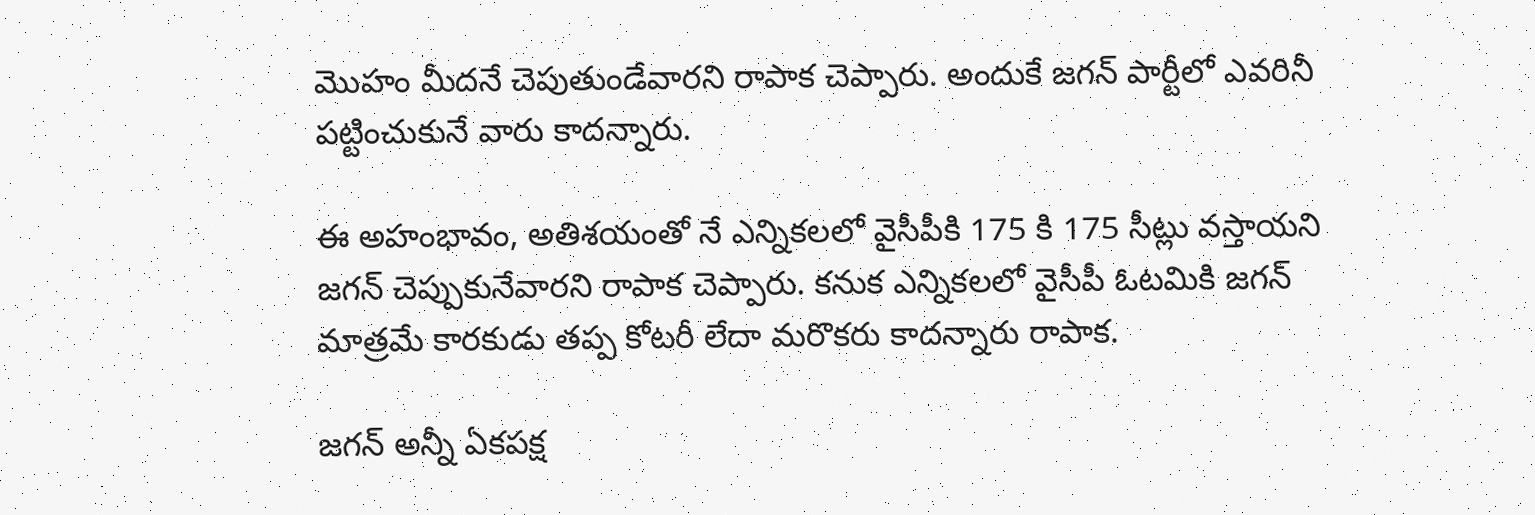మొహం మీదనే చెపుతుండేవారని రాపాక చెప్పారు. అందుకే జగన్ పార్టీలో ఎవరినీ పట్టించుకునే వారు కాదన్నారు.

ఈ అహంభావం, అతిశయంతో నే ఎన్నికలలో వైసీపీకి 175 కి 175 సీట్లు వస్తాయని జగన్ చెప్పుకునేవారని రాపాక చెప్పారు. కనుక ఎన్నికలలో వైసీపీ ఓటమికి జగన్ మాత్రమే కారకుడు తప్ప కోటరీ లేదా మరొకరు కాదన్నారు రాపాక.

జగన్ అన్నీ ఏకపక్ష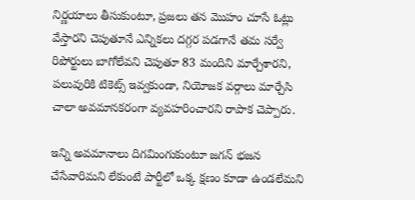నిర్ణయాలు తీసుకుంటూ, ప్రజలు తన మొహం చూసే ఓట్లు వేస్తారని చెపుతూనే ఎన్నికలు దగ్గర పడగానే తమ సర్వే రిపోర్టులు బాగోలేవని చెపుతూ 83 మందిని మార్చేశారని, పలువురికి టికెట్స్ ఇవ్వకుండా, నియోజక వర్గాలు మార్చేసి చాలా అవమానకరంగా వ్యవహరించారని రాపాక చెప్పారు.

ఇన్ని అవమానాలు దిగమింగుకుంటూ జగన్ భజన చేసేవారిమని లేకుంటే పార్టీలో ఒక్క క్షణం కూడా ఉండలేమని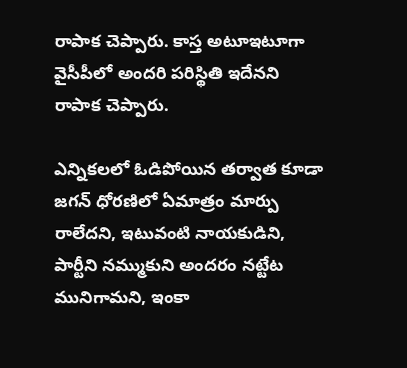రాపాక చెప్పారు. కాస్త అటూఇటూగా వైసీపీలో అందరి పరిస్థితి ఇదేనని రాపాక చెప్పారు.

ఎన్నికలలో ఓడిపోయిన తర్వాత కూడా జగన్ ధోరణిలో ఏమాత్రం మార్పు రాలేదని, ఇటువంటి నాయకుడిని, పార్టీని నమ్ముకుని అందరం నట్టేట మునిగామని, ఇంకా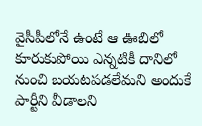వైసీపీలోనే ఉంటే ఆ ఊబిలో కూరుకుపోయి ఎన్నటికీ దానిలో నుంచి బయటపడలేమని అందుకే పార్టీని వీడాలని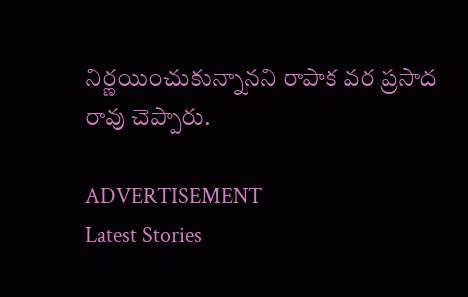నిర్ణయించుకున్నానని రాపాక వర ప్రసాద రావు చెప్పారు.

ADVERTISEMENT
Latest Stories